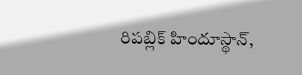రిపబ్లిక్ హిందూస్థాన్,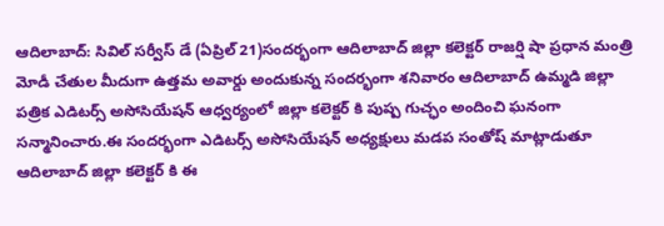ఆదిలాబాద్: సివిల్ సర్వీస్ డే (ఏప్రిల్ 21)సందర్భంగా ఆదిలాబాద్ జిల్లా కలెక్టర్ రాజర్షి షా ప్రధాన మంత్రి మోడీ చేతుల మీదుగా ఉత్తమ అవార్డు అందుకున్న సందర్భంగా శనివారం ఆదిలాబాద్ ఉమ్మడి జిల్లా పత్రిక ఎడిటర్స్ అసోసియేషన్ ఆధ్వర్యంలో జిల్లా కలెక్టర్ కి పుష్ప గుచ్ఛం అందించి ఘనంగా సన్మానించారు.ఈ సందర్భంగా ఎడిటర్స్ అసోసియేషన్ అధ్యక్షులు మడప సంతోష్ మాట్లాడుతూ ఆదిలాబాద్ జిల్లా కలెక్టర్ కి ఈ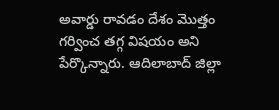అవార్డు రావడం దేశం మొత్తం గర్వించ తగ్గ విషయం అని పేర్కొన్నారు. ఆదిలాబాద్ జిల్లా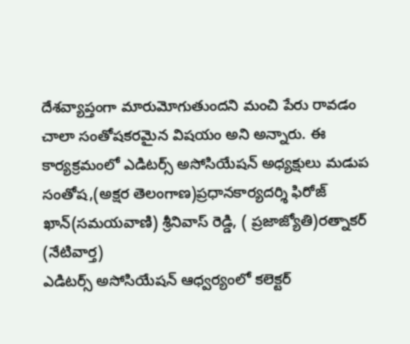దేశవ్యాప్తంగా మారుమోగుతుందని మంచి పేరు రావడం చాలా సంతోషకరమైన విషయం అని అన్నారు. ఈ కార్యక్రమంలో ఎడిటర్స్ అసోసియేషన్ అధ్యక్షులు మడుప సంతోష,(అక్షర తెలంగాణ)ప్రధానకార్యదర్శి ఫిరోజ్ ఖాన్(సమయవాణి) శ్రీనివాస్ రెడ్డి, ( ప్రజాజ్యోతి)రత్నాకర్ (నేటివార్త)
ఎడిటర్స్ అసోసియేషన్ ఆధ్వర్యంలో కలెక్టర్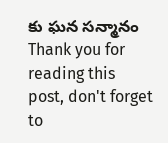కు ఘన సన్మానం
Thank you for reading this post, don't forget to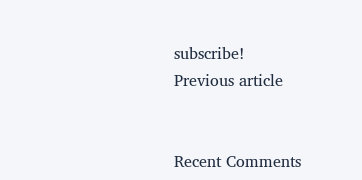subscribe!
Previous article


Recent Comments